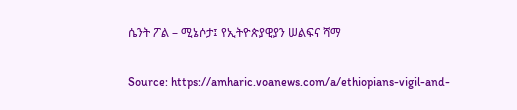ሴንት ፖል – ሚኔሶታ፤ የኢትዮጵያዊያን ሠልፍና ሻማ

Source: https://amharic.voanews.com/a/ethiopians-vigil-and-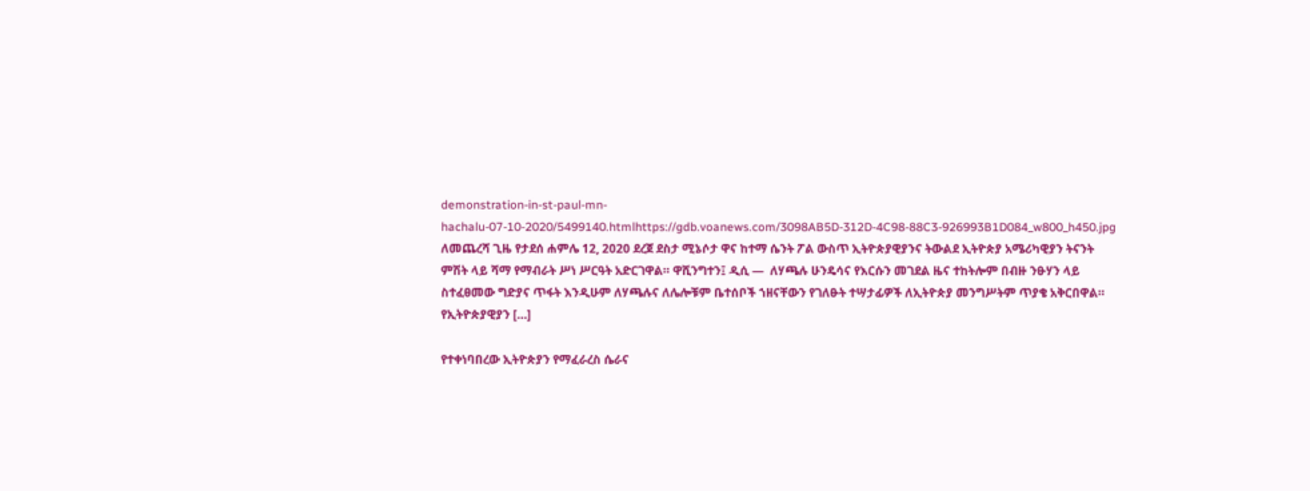demonstration-in-st-paul-mn-hachalu-07-10-2020/5499140.htmlhttps://gdb.voanews.com/3098AB5D-312D-4C98-88C3-926993B1D084_w800_h450.jpg ለመጨረሻ ጊዜ የታደሰ ሐምሌ 12, 2020 ደረጀ ደስታ ሚኔሶታ ዋና ከተማ ሴንት ፖል ውስጥ ኢትዮጵያዊያንና ትውልደ ኢትዮጵያ አሜሪካዊያን ትናንት ምሽት ላይ ሻማ የማብራት ሥነ ሥርዓት አድርገዋል። ዋሺንግተን፤ ዲሲ —  ለሃጫሉ ሁንዴሳና የእርሱን መገደል ዜና ተከትሎም በብዙ ንፁሃን ላይ ስተፈፀመው ግድያና ጥፋት እንዲሁም ለሃጫሉና ለሌሎቹም ቤተሰቦች ኀዘናቸውን የገለፁት ተሣታፊዎች ለኢትዮጵያ መንግሥትም ጥያቄ አቅርበዋል። የኢትዮጵያዊያን […]

የተቀነባበረው ኢትዮጵያን የማፈራረስ ሴራና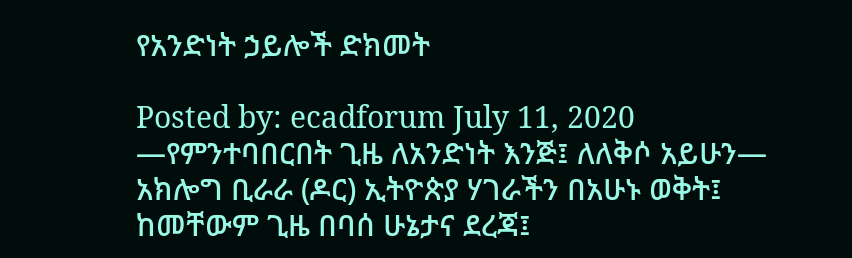የአንድነት ኃይሎች ድክመት

Posted by: ecadforum July 11, 2020 —የምንተባበርበት ጊዜ ለአንድነት እንጅ፤ ለለቅሶ አይሁን— አክሎግ ቢራራ (ዶር) ኢትዮጵያ ሃገራችን በአሁኑ ወቅት፤ ከመቸውም ጊዜ በባሰ ሁኔታና ደረጃ፤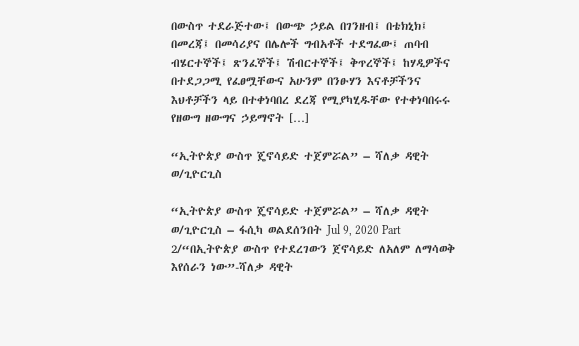በውስጥ ተደራጅተው፤ በውጭ ኃይል በገንዘብ፤ በቴክኒክ፤ በመረጃ፤ በመሳሪያና በሌሎች ግብአቶች ተደግፈው፤ ጠባብ ብሄርተኞች፤ ጽንፈኞች፤ ሽብርተኞች፤ ቅጥረኞች፤ ከሃዲዎችና በተደጋጋሚ የፈፀሟቸውና አሁንም በንፁሃን እናቶቻችንና እህቶቻችን ላይ በተቀነባበረ ደረጃ የሚያካሂዱቸው የተቀነባበሩሩ የዘውግ ዘውግና ኃይማኖት […]

“ኢትዮጵያ ውስጥ ጄኖሳይድ ተጀምሯል” – ሻለቃ ዳዊት ወ/ጊዮርጊስ

“ኢትዮጵያ ውስጥ ጄኖሳይድ ተጀምሯል” – ሻለቃ ዳዊት ወ/ጊዮርጊስ – ፋሲካ ወልደሰንበት Jul 9, 2020 Part 2/“በኢትዮጵያ ውስጥ የተደረገውን ጀኖሳይድ ለአለም ለማሳወቅ እየሰራን ነው”-ሻለቃ ዳዊት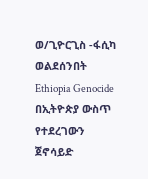ወ/ጊዮርጊስ -ፋሲካ ወልደሰንበት Ethiopia Genocide በኢትዮጵያ ውስጥ የተደረገውን ጀኖሳይድ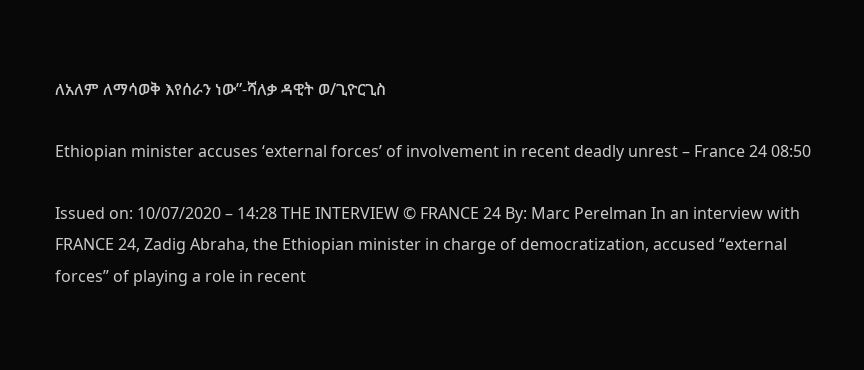ለአለም ለማሳወቅ እየሰራን ነው”-ሻለቃ ዳዊት ወ/ጊዮርጊስ

Ethiopian minister accuses ‘external forces’ of involvement in recent deadly unrest – France 24 08:50

Issued on: 10/07/2020 – 14:28 THE INTERVIEW © FRANCE 24 By: Marc Perelman In an interview with FRANCE 24, Zadig Abraha, the Ethiopian minister in charge of democratization, accused “external forces” of playing a role in recent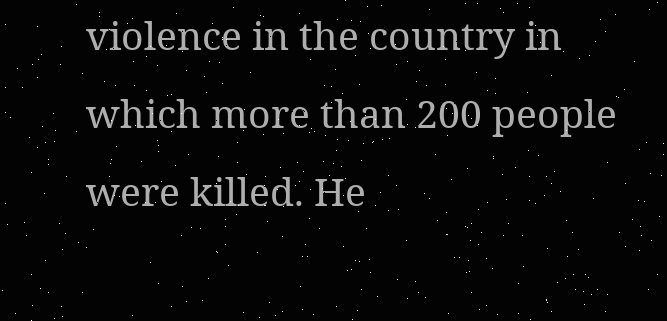violence in the country in which more than 200 people were killed. He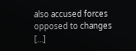also accused forces opposed to changes […]